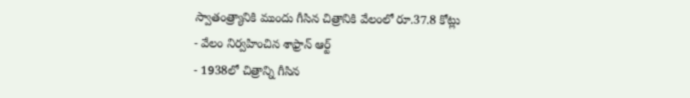స్వాతంత్ర్యానికి ముందు గీసిన చిత్రానికి వేలంలో రూ.37.8 కోట్లు
- వేలం నిర్వహించిన శాఫ్రాన్ ఆర్ట్
- 1938లో చిత్రాన్ని గీసిన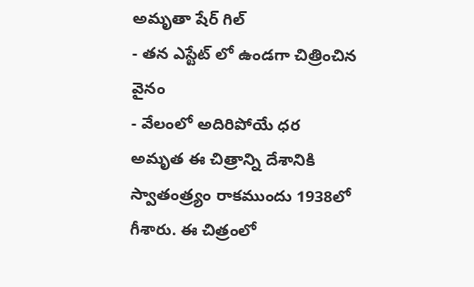అమృతా షేర్ గిల్
- తన ఎస్టేట్ లో ఉండగా చిత్రించిన వైనం
- వేలంలో అదిరిపోయే ధర
అమృత ఈ చిత్రాన్ని దేశానికి స్వాతంత్ర్యం రాకముందు 1938లో గీశారు. ఈ చిత్రంలో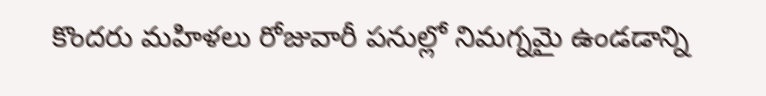కొందరు మహిళలు రోజువారీ పనుల్లో నిమగ్నమై ఉండడాన్ని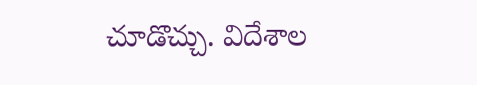చూడొచ్చు. విదేశాల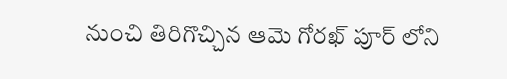నుంచి తిరిగొచ్చిన ఆమె గోరఖ్ పూర్ లోని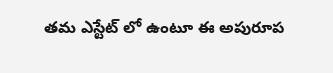తమ ఎస్టేట్ లో ఉంటూ ఈ అపురూప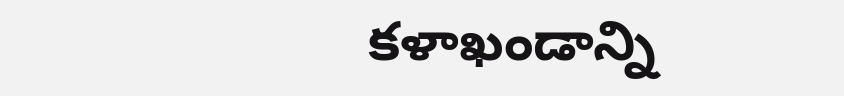కళాఖండాన్ని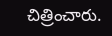చిత్రించారు.